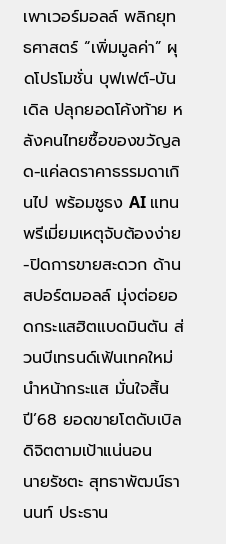เพาเวอร์มอลล์ พลิกยุทธศาสตร์ “เพิ่มมูลค่า” ผุดโปรโมชั่น บุฟเฟต์-บันเดิล ปลุกยอดโค้งท้าย หลังคนไทยซื้อของขวัญลด-แค่ลดราคาธรรมดาเกินไป พร้อมชูธง AI แทนพรีเมี่ยมเหตุจับต้องง่าย-ปิดการขายสะดวก ด้านสปอร์ตมอลล์ มุ่งต่อยอดกระแสฮิตแบดมินตัน ส่วนบีเทรนด์เฟ้นเทคใหม่นำหน้ากระแส มั่นใจสิ้นปี’68 ยอดขายโตดับเบิลดิจิตตามเป้าแน่นอน
นายรัชตะ สุทธาพัฒน์ธานนท์ ประธาน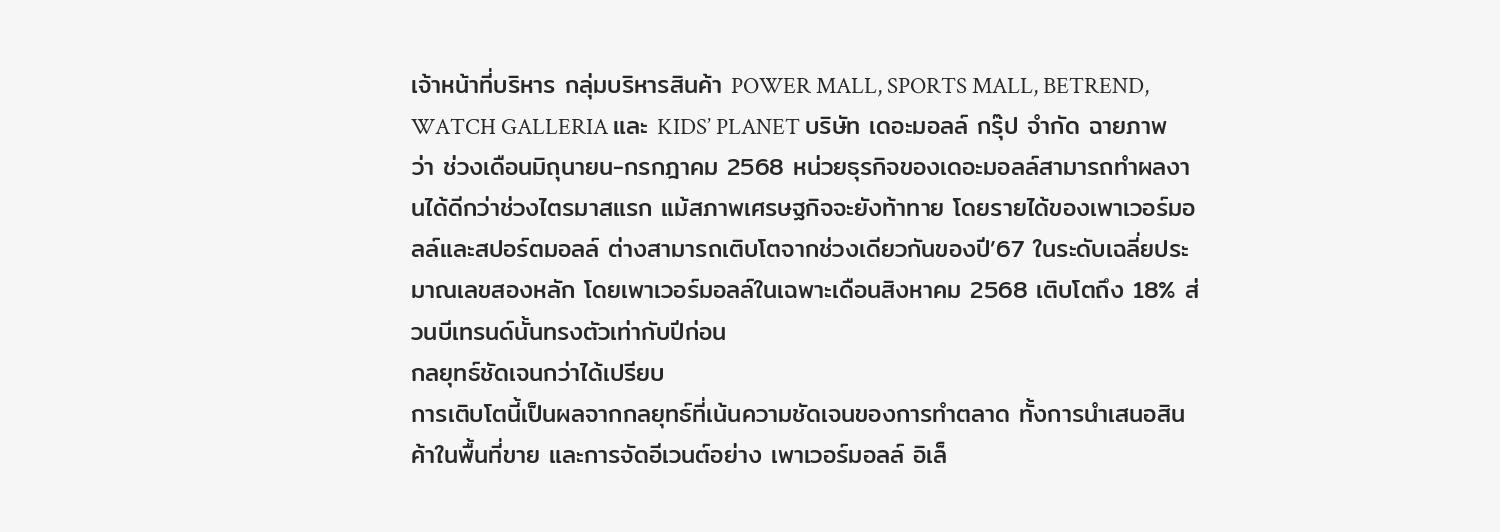เจ้าหน้าที่บริหาร กลุ่มบริหารสินค้า POWER MALL, SPORTS MALL, BETREND, WATCH GALLERIA และ KIDS’ PLANET บริษัท เดอะมอลล์ กรุ๊ป จำกัด ฉายภาพว่า ช่วงเดือนมิถุนายน-กรกฎาคม 2568 หน่วยธุรกิจของเดอะมอลล์สามารถทำผลงานได้ดีกว่าช่วงไตรมาสแรก แม้สภาพเศรษฐกิจจะยังท้าทาย โดยรายได้ของเพาเวอร์มอลล์และสปอร์ตมอลล์ ต่างสามารถเติบโตจากช่วงเดียวกันของปี’67 ในระดับเฉลี่ยประมาณเลขสองหลัก โดยเพาเวอร์มอลล์ในเฉพาะเดือนสิงหาคม 2568 เติบโตถึง 18% ส่วนบีเทรนด์นั้นทรงตัวเท่ากับปีก่อน
กลยุทธ์ชัดเจนกว่าได้เปรียบ
การเติบโตนี้เป็นผลจากกลยุทธ์ที่เน้นความชัดเจนของการทำตลาด ทั้งการนำเสนอสินค้าในพื้นที่ขาย และการจัดอีเวนต์อย่าง เพาเวอร์มอลล์ อิเล็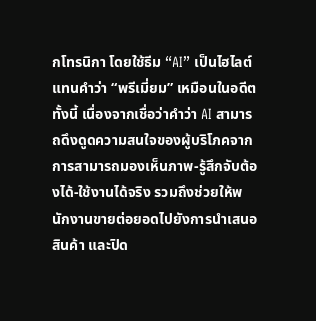กโทรนิกา โดยใช้ธีม “AI” เป็นไฮไลต์ แทนคำว่า “พรีเมี่ยม” เหมือนในอดีต
ทั้งนี้ เนื่องจากเชื่อว่าคำว่า AI สามารถดึงดูดความสนใจของผู้บริโภคจากการสามารถมองเห็นภาพ-รู้สึกจับต้องได้-ใช้งานได้จริง รวมถึงช่วยให้พนักงานขายต่อยอดไปยังการนำเสนอสินค้า และปิด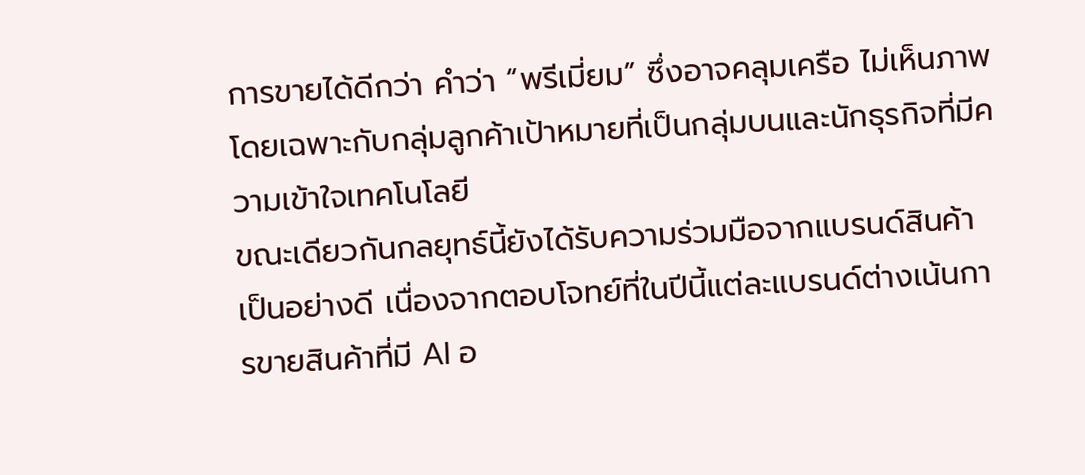การขายได้ดีกว่า คำว่า “พรีเมี่ยม” ซึ่งอาจคลุมเครือ ไม่เห็นภาพ โดยเฉพาะกับกลุ่มลูกค้าเป้าหมายที่เป็นกลุ่มบนและนักธุรกิจที่มีความเข้าใจเทคโนโลยี
ขณะเดียวกันกลยุทธ์นี้ยังได้รับความร่วมมือจากแบรนด์สินค้าเป็นอย่างดี เนื่องจากตอบโจทย์ที่ในปีนี้แต่ละแบรนด์ต่างเน้นการขายสินค้าที่มี AI อ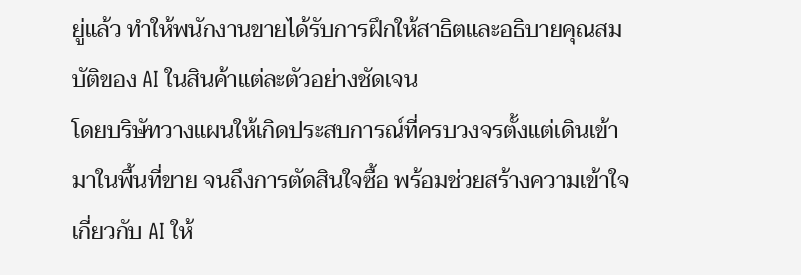ยู่แล้ว ทำให้พนักงานขายได้รับการฝึกให้สาธิตและอธิบายคุณสมบัติของ AI ในสินค้าแต่ละตัวอย่างชัดเจน
โดยบริษัทวางแผนให้เกิดประสบการณ์ที่ครบวงจรตั้งแต่เดินเข้ามาในพื้นที่ขาย จนถึงการตัดสินใจซื้อ พร้อมช่วยสร้างความเข้าใจเกี่ยวกับ AI ให้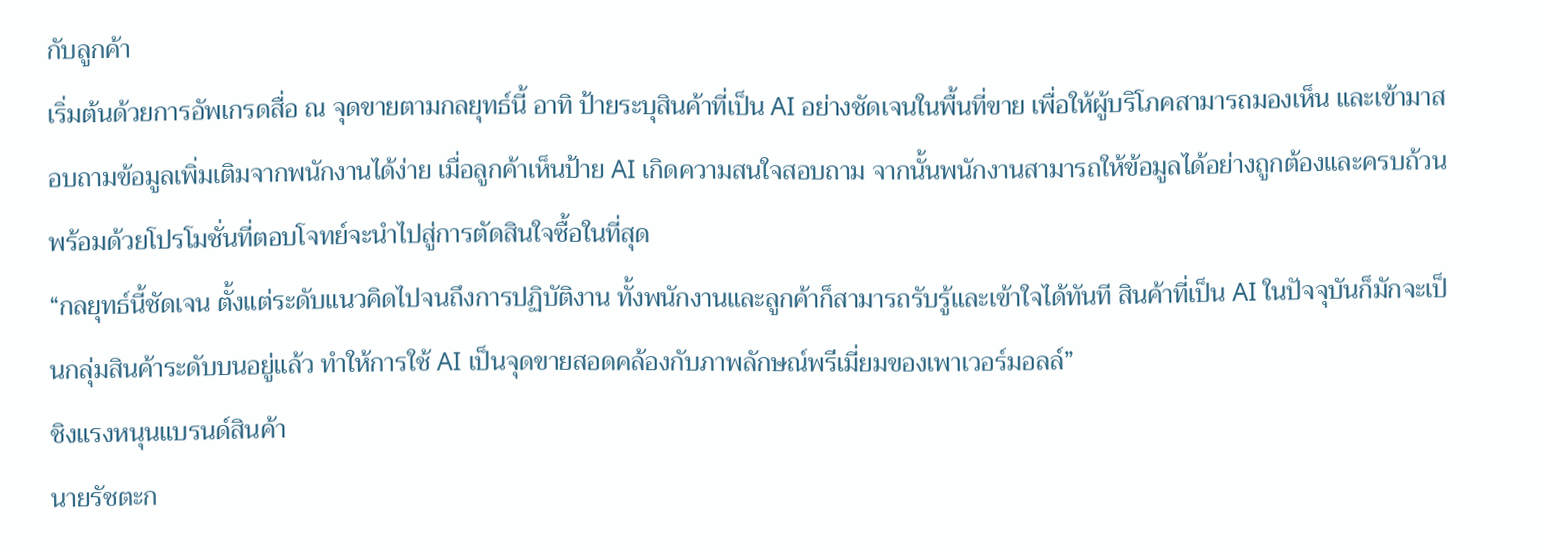กับลูกค้า
เริ่มต้นด้วยการอัพเกรดสื่อ ณ จุดขายตามกลยุทธ์นี้ อาทิ ป้ายระบุสินค้าที่เป็น AI อย่างชัดเจนในพื้นที่ขาย เพื่อให้ผู้บริโภคสามารถมองเห็น และเข้ามาสอบถามข้อมูลเพิ่มเติมจากพนักงานได้ง่าย เมื่อลูกค้าเห็นป้าย AI เกิดความสนใจสอบถาม จากนั้นพนักงานสามารถให้ข้อมูลได้อย่างถูกต้องและครบถ้วน พร้อมด้วยโปรโมชั่นที่ตอบโจทย์จะนำไปสู่การตัดสินใจซื้อในที่สุด
“กลยุทธ์นี้ชัดเจน ตั้งแต่ระดับแนวคิดไปจนถึงการปฏิบัติงาน ทั้งพนักงานและลูกค้าก็สามารถรับรู้และเข้าใจได้ทันที สินค้าที่เป็น AI ในปัจจุบันก็มักจะเป็นกลุ่มสินค้าระดับบนอยู่แล้ว ทำให้การใช้ AI เป็นจุดขายสอดคล้องกับภาพลักษณ์พรีเมี่ยมของเพาเวอร์มอลล์”
ชิงแรงหนุนแบรนด์สินค้า
นายรัชตะก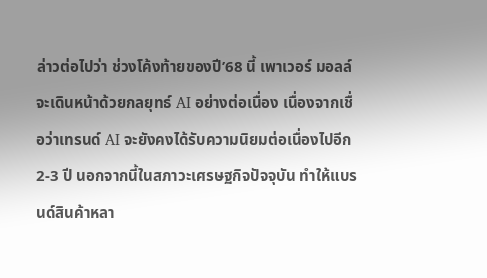ล่าวต่อไปว่า ช่วงโค้งท้ายของปี’68 นี้ เพาเวอร์ มอลล์ จะเดินหน้าด้วยกลยุทธ์ AI อย่างต่อเนื่อง เนื่องจากเชื่อว่าเทรนด์ AI จะยังคงได้รับความนิยมต่อเนื่องไปอีก 2-3 ปี นอกจากนี้ในสภาวะเศรษฐกิจปัจจุบัน ทำให้แบรนด์สินค้าหลา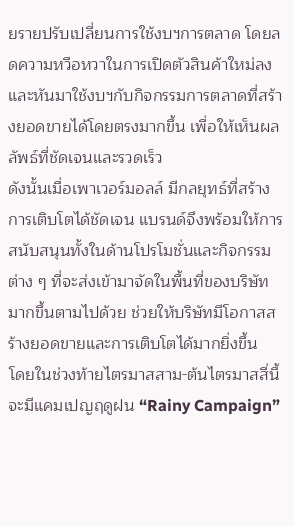ยรายปรับเปลี่ยนการใช้งบฯการตลาด โดยลดความหวือหวาในการเปิดตัวสินค้าใหม่ลง และหันมาใช้งบฯกับกิจกรรมการตลาดที่สร้างยอดขายได้โดยตรงมากขึ้น เพื่อให้เห็นผลลัพธ์ที่ชัดเจนและรวดเร็ว
ดังนั้นเมื่อเพาเวอร์มอลล์ มีกลยุทธ์ที่สร้างการเติบโตได้ชัดเจน แบรนด์จึงพร้อมให้การสนับสนุนทั้งในด้านโปรโมชั่นและกิจกรรมต่าง ๆ ที่จะส่งเข้ามาจัดในพื้นที่ของบริษัทมากขึ้นตามไปด้วย ช่วยให้บริษัทมีโอกาสสร้างยอดขายและการเติบโตได้มากยิ่งขึ้น
โดยในช่วงท้ายไตรมาสสาม-ต้นไตรมาสสี่นี้ จะมีแคมเปญฤดูฝน “Rainy Campaign”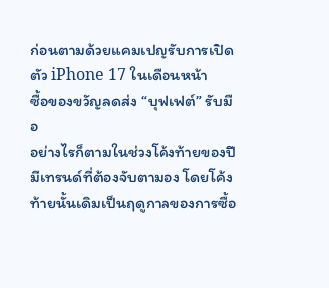ก่อนตามด้วยแคมเปญรับการเปิดตัว iPhone 17 ในเดือนหน้า
ซื้อของขวัญลดส่ง “บุฟเฟต์” รับมือ
อย่างไรก็ตามในช่วงโค้งท้ายของปีมีเทรนด์ที่ต้องจับตามอง โดยโค้งท้ายนั้นเดิมเป็นฤดูกาลของการซื้อ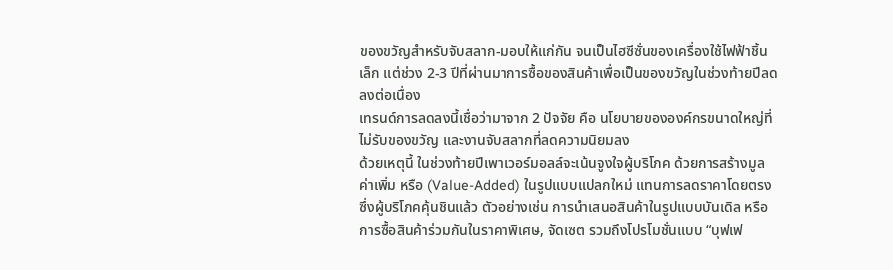ของขวัญสำหรับจับสลาก-มอบให้แก่กัน จนเป็นไฮซีซั่นของเครื่องใช้ไฟฟ้าชิ้นเล็ก แต่ช่วง 2-3 ปีที่ผ่านมาการซื้อของสินค้าเพื่อเป็นของขวัญในช่วงท้ายปีลดลงต่อเนื่อง
เทรนด์การลดลงนี้เชื่อว่ามาจาก 2 ปัจจัย คือ นโยบายขององค์กรขนาดใหญ่ที่ไม่รับของขวัญ และงานจับสลากที่ลดความนิยมลง
ด้วยเหตุนี้ ในช่วงท้ายปีเพาเวอร์มอลล์จะเน้นจูงใจผู้บริโภค ด้วยการสร้างมูลค่าเพิ่ม หรือ (Value-Added) ในรูปแบบแปลกใหม่ แทนการลดราคาโดยตรงซึ่งผู้บริโภคคุ้นชินแล้ว ตัวอย่างเช่น การนำเสนอสินค้าในรูปแบบบันเดิล หรือการซื้อสินค้าร่วมกันในราคาพิเศษ, จัดเซต รวมถึงโปรโมชั่นแบบ “บุฟเฟ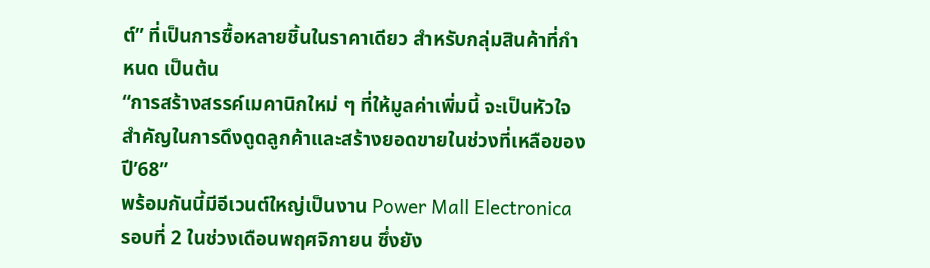ต์” ที่เป็นการซื้อหลายชิ้นในราคาเดียว สำหรับกลุ่มสินค้าที่กำหนด เป็นต้น
“การสร้างสรรค์เมคานิกใหม่ ๆ ที่ให้มูลค่าเพิ่มนี้ จะเป็นหัวใจสำคัญในการดึงดูดลูกค้าและสร้างยอดขายในช่วงที่เหลือของปี’68”
พร้อมกันนี้มีอีเวนต์ใหญ่เป็นงาน Power Mall Electronica รอบที่ 2 ในช่วงเดือนพฤศจิกายน ซึ่งยัง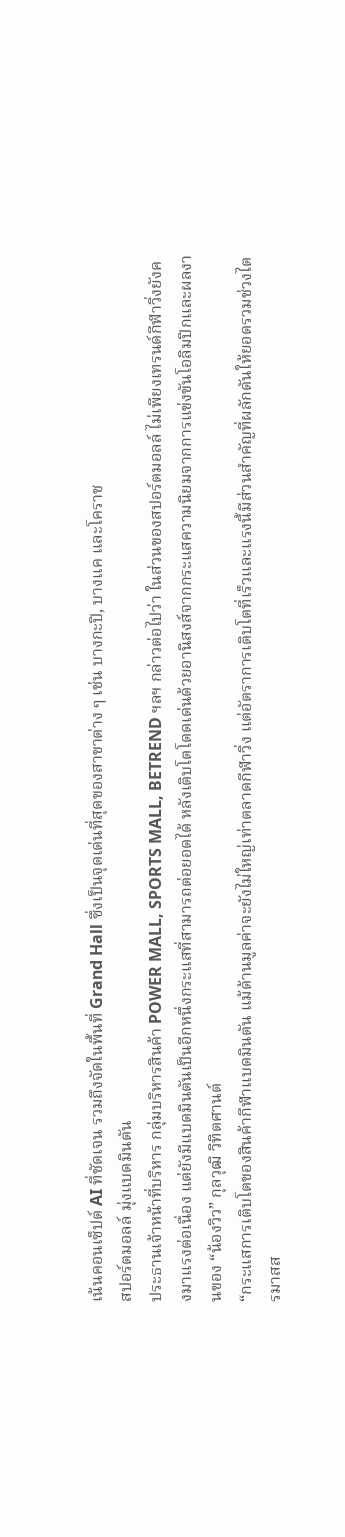เน้นคอนเซ็ปต์ AI ที่ชัดเจน รวมถึงจัดในพื้นที่ Grand Hall ซึ่งเป็นจุดเด่นที่สุดของสาขาต่าง ๆ เช่น บางกะปิ, บางแค และโคราช
สปอร์ตมอลล์ มุ่งแบดมินตัน
ประธานเจ้าหน้าที่บริหาร กลุ่มบริหารสินค้า POWER MALL, SPORTS MALL, BETREND ฯลฯ กล่าวต่อไปว่า ในส่วนของสปอร์ตมอลล์ ไม่เพียงเทรนด์กีฬาวิ่งยังคงมาแรงต่อเนื่อง แต่ยังมีแบดมินตันเป็นอีกหนึ่งกระแสที่สามารถต่อยอดได้ หลังเติบโตโดดเด่นด้วยอานิสงส์จากกระแสความนิยมจากการแข่งขันโอลิมปิกและผลงานของ “น้องวิว” กุลวุฒิ วิทิตศานต์
“กระแสการเติบโตของสินค้ากีฬาแบดมินตัน แม้ด้านมูลค่าจะยังไม่ใหญ่เท่าตลาดกีฬาวิ่ง แต่อัตราการเติบโตที่เร็วและแรงนี้มีส่วนสำคัญที่ผลักดันให้ยอดรวมช่วงไตรมาสส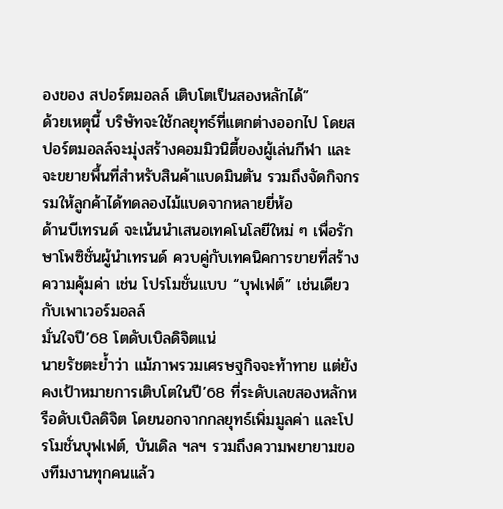องของ สปอร์ตมอลล์ เติบโตเป็นสองหลักได้”
ด้วยเหตุนี้ บริษัทจะใช้กลยุทธ์ที่แตกต่างออกไป โดยสปอร์ตมอลล์จะมุ่งสร้างคอมมิวนิตี้ของผู้เล่นกีฬา และจะขยายพื้นที่สำหรับสินค้าแบดมินตัน รวมถึงจัดกิจกรรมให้ลูกค้าได้ทดลองไม้แบดจากหลายยี่ห้อ
ด้านบีเทรนด์ จะเน้นนำเสนอเทคโนโลยีใหม่ ๆ เพื่อรักษาโพซิชั่นผู้นำเทรนด์ ควบคู่กับเทคนิคการขายที่สร้างความคุ้มค่า เช่น โปรโมชั่นแบบ “บุฟเฟต์” เช่นเดียวกับเพาเวอร์มอลล์
มั่นใจปี’68 โตดับเบิลดิจิตแน่
นายรัชตะย้ำว่า แม้ภาพรวมเศรษฐกิจจะท้าทาย แต่ยังคงเป้าหมายการเติบโตในปี’68 ที่ระดับเลขสองหลักหรือดับเบิลดิจิต โดยนอกจากกลยุทธ์เพิ่มมูลค่า และโปรโมชั่นบุฟเฟต์, บันเดิล ฯลฯ รวมถึงความพยายามของทีมงานทุกคนแล้ว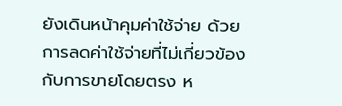ยังเดินหน้าคุมค่าใช้จ่าย ด้วยการลดค่าใช้จ่ายที่ไม่เกี่ยวข้องกับการขายโดยตรง ห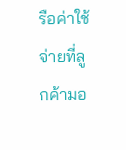รือค่าใช้จ่ายที่ลูกค้ามอ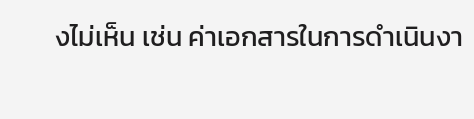งไม่เห็น เช่น ค่าเอกสารในการดำเนินงา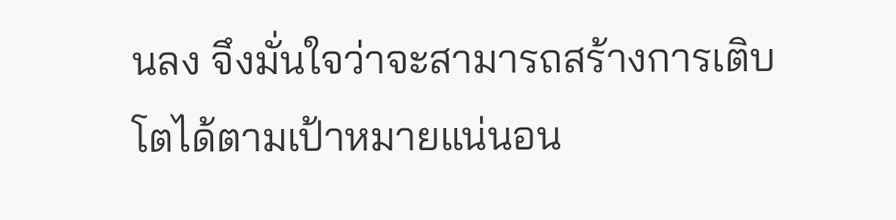นลง จึงมั่นใจว่าจะสามารถสร้างการเติบโตได้ตามเป้าหมายแน่นอน